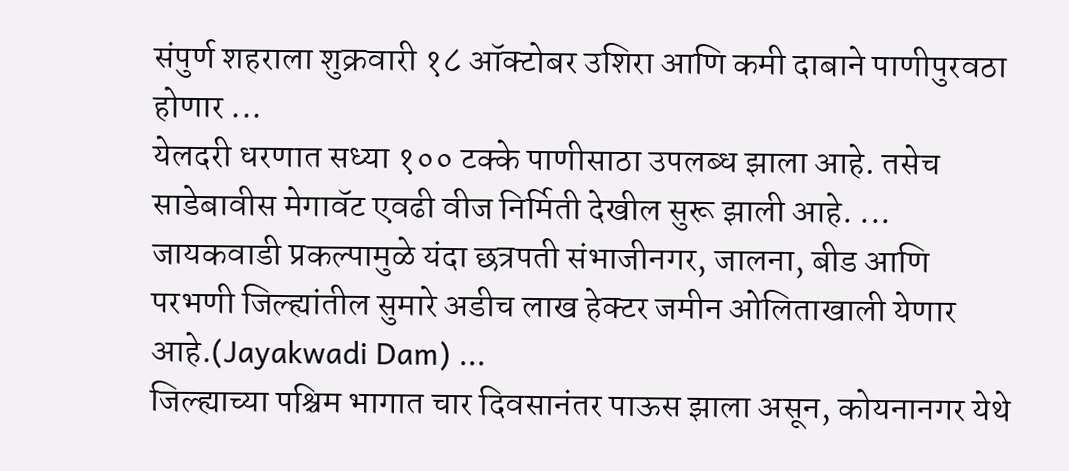संपुर्ण शहराला शुक्रवारी १८ ऑक्टोबर उशिरा आणि कमी दाबाने पाणीपुरवठा होणार ...
येलदरी धरणात सध्या १०० टक्के पाणीसाठा उपलब्ध झाला आहे. तसेच साडेबावीस मेगावॅट एवढी वीज निर्मिती देखील सुरू झाली आहे. ...
जायकवाडी प्रकल्पामुळे यंदा छत्रपती संभाजीनगर, जालना, बीड आणि परभणी जिल्ह्यांतील सुमारे अडीच लाख हेक्टर जमीन ओलिताखाली येणार आहे.(Jayakwadi Dam) ...
जिल्ह्याच्या पश्चिम भागात चार दिवसानंतर पाऊस झाला असून, कोयनानगर येथे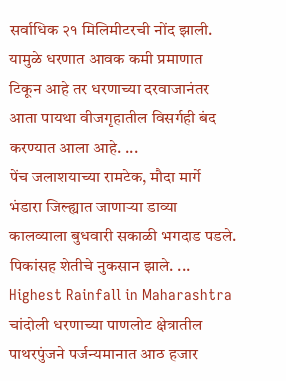सर्वाधिक २१ मिलिमीटरची नोंद झाली. यामुळे धरणात आवक कमी प्रमाणात टिकून आहे तर धरणाच्या दरवाजानंतर आता पायथा वीजगृहातील विसर्गही बंद करण्यात आला आहे. ...
पेंच जलाशयाच्या रामटेक, मौदा मार्गे भंडारा जिल्ह्यात जाणाऱ्या डाव्या कालव्याला बुधवारी सकाळी भगदाड पडले. पिकांसह शेतीचे नुकसान झाले. ...
Highest Rainfall in Maharashtra चांदोली धरणाच्या पाणलोट क्षेत्रातील पाथरपुंजने पर्जन्यमानात आठ हजार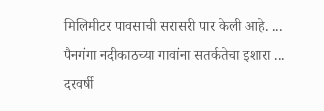मिलिमीटर पावसाची सरासरी पार केली आहे. ...
पैनगंगा नदीकाठच्या गावांना सतर्कतेचा इशारा ...
दरवर्षी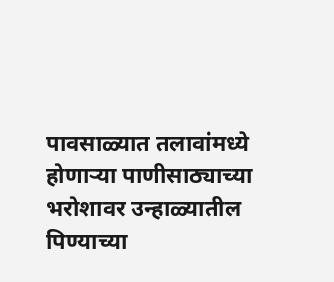पावसाळ्यात तलावांमध्ये होणाऱ्या पाणीसाठ्याच्या भरोशावर उन्हाळ्यातील पिण्याच्या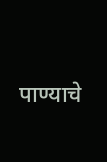पाण्याचे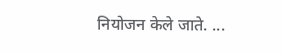नियोजन केले जाते. ...